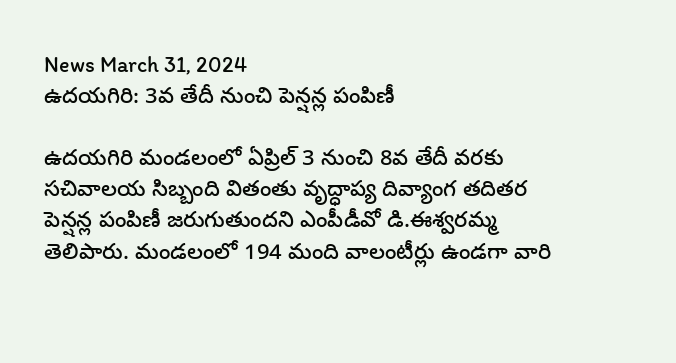News March 31, 2024
ఉదయగిరి: 3వ తేదీ నుంచి పెన్షన్ల పంపిణీ

ఉదయగిరి మండలంలో ఏప్రిల్ 3 నుంచి 8వ తేదీ వరకు సచివాలయ సిబ్బంది వితంతు వృద్ధాప్య దివ్యాంగ తదితర పెన్షన్ల పంపిణీ జరుగుతుందని ఎంపీడీవో డి.ఈశ్వరమ్మ తెలిపారు. మండలంలో 194 మంది వాలంటీర్లు ఉండగా వారి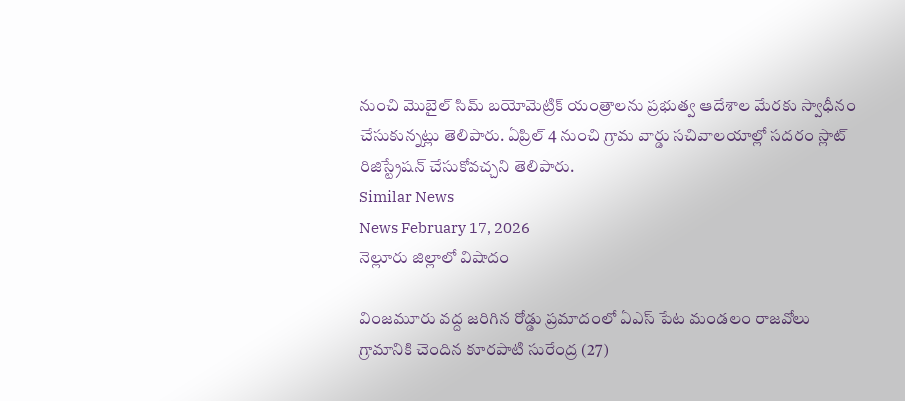నుంచి మొబైల్ సిమ్ బయోమెట్రిక్ యంత్రాలను ప్రభుత్వ ఆదేశాల మేరకు స్వాధీనం చేసుకున్నట్లు తెలిపారు. ఏప్రిల్ 4 నుంచి గ్రామ వార్డు సచివాలయాల్లో సదరం స్లాట్ రిజిస్ట్రేషన్ చేసుకోవచ్చని తెలిపారు.
Similar News
News February 17, 2026
నెల్లూరు జిల్లాలో విషాదం

వింజమూరు వద్ద జరిగిన రోడ్డు ప్రమాదంలో ఏఎస్ పేట మండలం రాజవోలు గ్రామానికి చెందిన కూరపాటి సురేంద్ర (27)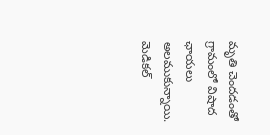మృతి చెందడంతో గ్రామంలో విషాద ఛాయలు అలముకున్నాయి. మెడికల్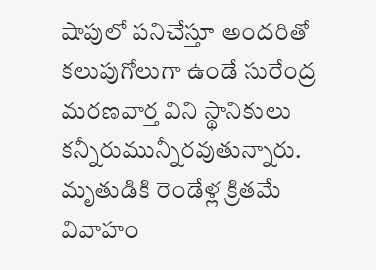షాపులో పనిచేస్తూ అందరితో కలుపుగోలుగా ఉండే సురేంద్ర మరణవార్త విని స్థానికులు కన్నీరుమున్నీరవుతున్నారు. మృతుడికి రెండేళ్ల క్రితమే వివాహం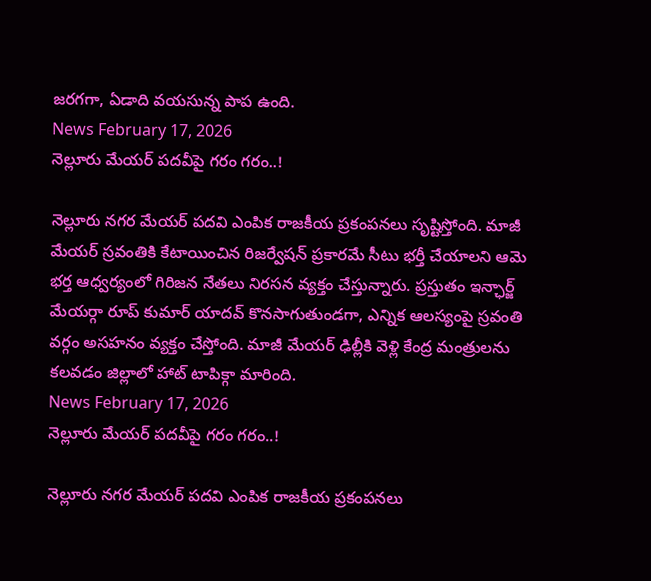జరగగా, ఏడాది వయసున్న పాప ఉంది.
News February 17, 2026
నెల్లూరు మేయర్ పదవీపై గరం గరం..!

నెల్లూరు నగర మేయర్ పదవి ఎంపిక రాజకీయ ప్రకంపనలు సృష్టిస్తోంది. మాజీ మేయర్ స్రవంతికి కేటాయించిన రిజర్వేషన్ ప్రకారమే సీటు భర్తీ చేయాలని ఆమె భర్త ఆధ్వర్యంలో గిరిజన నేతలు నిరసన వ్యక్తం చేస్తున్నారు. ప్రస్తుతం ఇన్ఛార్జ్ మేయర్గా రూప్ కుమార్ యాదవ్ కొనసాగుతుండగా, ఎన్నిక ఆలస్యంపై స్రవంతి వర్గం అసహనం వ్యక్తం చేస్తోంది. మాజీ మేయర్ ఢిల్లీకి వెళ్లి కేంద్ర మంత్రులను కలవడం జిల్లాలో హాట్ టాపిక్గా మారింది.
News February 17, 2026
నెల్లూరు మేయర్ పదవీపై గరం గరం..!

నెల్లూరు నగర మేయర్ పదవి ఎంపిక రాజకీయ ప్రకంపనలు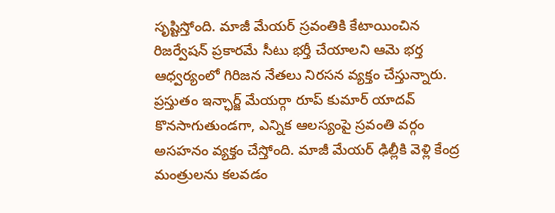సృష్టిస్తోంది. మాజీ మేయర్ స్రవంతికి కేటాయించిన రిజర్వేషన్ ప్రకారమే సీటు భర్తీ చేయాలని ఆమె భర్త ఆధ్వర్యంలో గిరిజన నేతలు నిరసన వ్యక్తం చేస్తున్నారు. ప్రస్తుతం ఇన్ఛార్జ్ మేయర్గా రూప్ కుమార్ యాదవ్ కొనసాగుతుండగా, ఎన్నిక ఆలస్యంపై స్రవంతి వర్గం అసహనం వ్యక్తం చేస్తోంది. మాజీ మేయర్ ఢిల్లీకి వెళ్లి కేంద్ర మంత్రులను కలవడం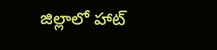జిల్లాలో హాట్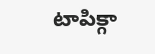టాపిక్గా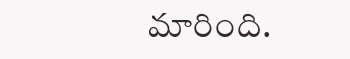మారింది.